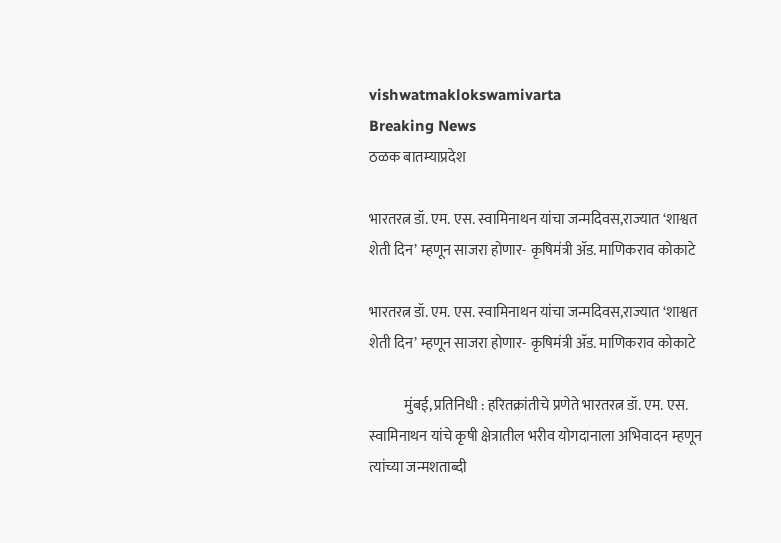vishwatmaklokswamivarta
Breaking News
ठळक बातम्याप्रदेश

भारतरत्न डॉ. एम. एस. स्वामिनाथन यांचा जन्मदिवस,राज्यात ‘शाश्वत शेती दिन’ म्हणून साजरा होणार- कृषिमंत्री ॲड. माणिकराव कोकाटे

भारतरत्न डॉ. एम. एस. स्वामिनाथन यांचा जन्मदिवस,राज्यात ‘शाश्वत शेती दिन’ म्हणून साजरा होणार- कृषिमंत्री ॲड. माणिकराव कोकाटे

            मुंबई, प्रतिनिधी : हरितक्रांतीचे प्रणेते भारतरत्न डॉ. एम. एस. स्वामिनाथन यांचे कृषी क्षेत्रातील भरीव योगदानाला अभिवादन म्हणून त्यांच्या जन्मशताब्दी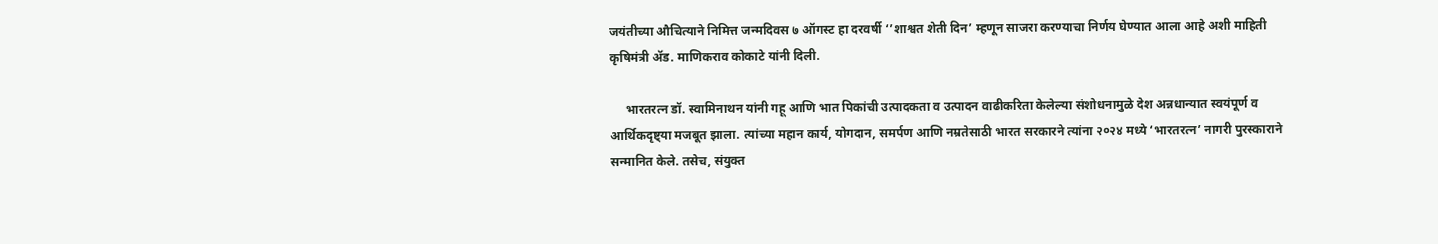जयंतीच्या औचित्याने निमित्त जन्मदिवस ७ ऑगस्ट हा दरवर्षी ‘’शाश्वत शेती दिन’ म्हणून साजरा करण्याचा निर्णय घेण्यात आला आहे अशी माहिती कृषिमंत्री ॲड. माणिकराव कोकाटे यांनी दिली.

     भारतरत्न डॉ. स्वामिनाथन यांनी गहू आणि भात पिकांची उत्पादकता व उत्पादन वाढीकरिता केलेल्या संशोधनामुळे देश अन्नधान्यात स्वयंपूर्ण व आर्थिकदृष्ट्या मजबूत झाला. त्यांच्या महान कार्य, योगदान, समर्पण आणि नम्रतेसाठी भारत सरकारने त्यांना २०२४ मध्ये ‘भारतरत्न’ नागरी पुरस्काराने सन्मानित केले. तसेच, संयुक्त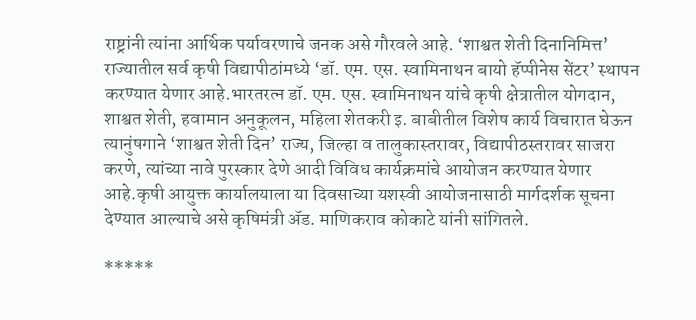राष्ट्रांनी त्यांना आर्थिक पर्यावरणाचे जनक असे गौरवले आहे. ‘शाश्वत शेती दिनानिमित्त’ राज्यातील सर्व कृषी विद्यापीठांमध्ये ‘डॉ. एम. एस. स्वामिनाथन बायो हॅप्पीनेस सेंटर’ स्थापन करण्यात येणार आहे.भारतरत्न डॉ. एम. एस. स्वामिनाथन यांचे कृषी क्षेत्रातील योगदान, शाश्वत शेती, हवामान अनुकूलन, महिला शेतकरी इ. बाबीतील विशेष कार्य विचारात घेऊन त्यानुंषगाने ‘शाश्वत शेती दिन’ राज्य, जिल्हा व तालुकास्तरावर, विद्यापीठस्तरावर साजरा करणे, त्यांच्या नावे पुरस्कार देणे आदी विविध कार्यक्रमांचे आयोजन करण्यात येणार आहे.कृषी आयुक्त कार्यालयाला या दिवसाच्या यशस्वी आयोजनासाठी मार्गदर्शक सूचना देण्यात आल्याचे असे कृषिमंत्री ॲड. माणिकराव कोकाटे यांनी सांगितले.

*****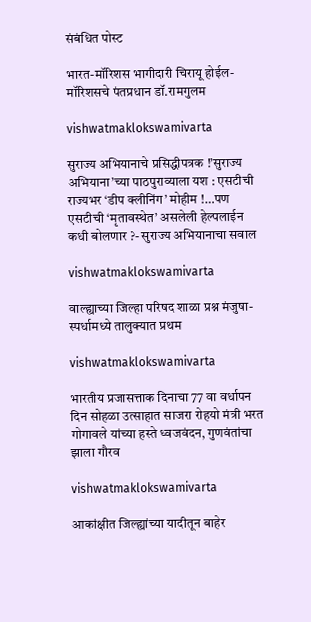संबंधित पोस्ट

भारत-मॉरिशस भागीदारी चिरायू होईल- मॉरिशसचे पंतप्रधान डॉ.रामगुलम

vishwatmaklokswamivarta

सुराज्य अभियानाचे प्रसिद्धीपत्रक !’सुराज्य अभियाना’च्या पाठपुराव्याला यश : एसटीची राज्यभर ‘डीप क्लीनिंग’ मोहीम !…पण एसटीची ‘मृतावस्थेत’ असलेली हेल्पलाईन कधी बोलणार ?- सुराज्य अभियानाचा सवाल

vishwatmaklokswamivarta

वाल्ह्याच्या जिल्हा परिषद शाळा प्रश्न मंजुषा-स्पर्धामध्ये तालुक्यात प्रथम

vishwatmaklokswamivarta

भारतीय प्रजासत्ताक दिनाचा 77 वा वर्धापन दिन सोहळा उत्साहात साजरा रोहयो मंत्री भरत गोगावले यांच्या हस्ते ध्वजवंदन, गुणवंतांचा झाला गौरव

vishwatmaklokswamivarta

आकांक्षीत जिल्ह्यांच्या यादीतून बाहेर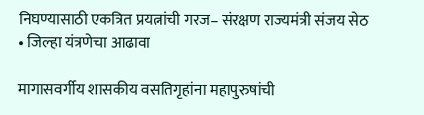निघण्यासाठी एकत्रित प्रयत्नांची गरज– संरक्षण राज्यमंत्री संजय सेठ  • जिल्हा यंत्रणेचा आढावा

मागासवर्गीय शासकीय वसतिगृहांना महापुरुषांची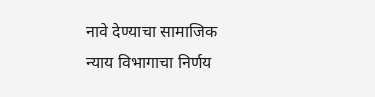नावे देण्याचा सामाजिक न्याय विभागाचा निर्णय